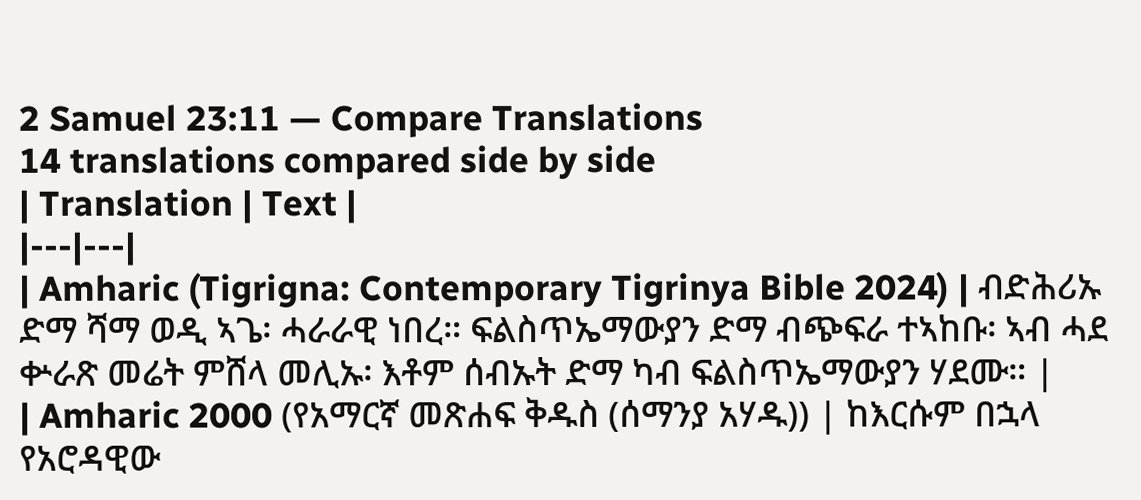2 Samuel 23:11 — Compare Translations
14 translations compared side by side
| Translation | Text |
|---|---|
| Amharic (Tigrigna: Contemporary Tigrinya Bible 2024) | ብድሕሪኡ ድማ ሻማ ወዲ ኣጌ፡ ሓራራዊ ነበረ። ፍልስጥኤማውያን ድማ ብጭፍራ ተኣከቡ፡ ኣብ ሓደ ቍራጽ መሬት ምሸላ መሊኡ፡ እቶም ሰብኡት ድማ ካብ ፍልስጥኤማውያን ሃደሙ። |
| Amharic 2000 (የአማርኛ መጽሐፍ ቅዱስ (ሰማንያ አሃዱ)) | ከእርሱም በኋላ የአሮዳዊው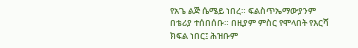የአጌ ልጅ ሴሜይ ነበረ። ፍልስጥኤማውያንም በቴሪያ ተሰበሰቡ። በዚያም ምስር የሞላበት የእርሻ ክፍል ነበር፤ ሕዝቡም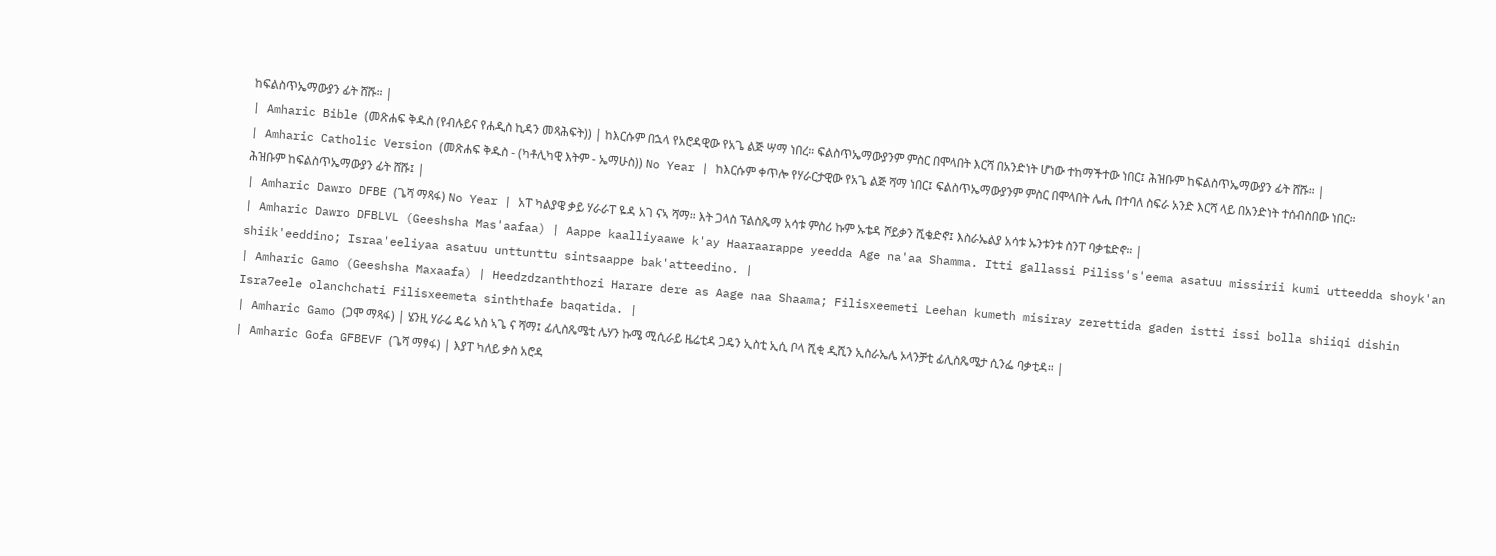ከፍልስጥኤማውያን ፊት ሸሹ። |
| Amharic Bible (መጽሐፍ ቅዱስ (የብሉይና የሐዲስ ኪዳን መጻሕፍት)) | ከእርሱም በኋላ የአሮዳዊው የአጌ ልጅ ሣማ ነበረ። ፍልስጥኤማውያንም ምስር በሞላበት እርሻ በአንድነት ሆነው ተከማችተው ነበር፤ ሕዝቡም ከፍልስጥኤማውያን ፊት ሸሹ። |
| Amharic Catholic Version (መጽሐፍ ቅዱስ - (ካቶሊካዊ እትም - ኤማሁስ)) No Year | ከእርሱም ቀጥሎ የሃራርታዊው የአጌ ልጅ ሻማ ነበር፤ ፍልስጥኤማውያንም ምስር በሞላበት ሌሒ በተባለ ስፍራ አንድ እርሻ ላይ በአንድነት ተሰብስበው ነበር። ሕዝቡም ከፍልስጥኤማውያን ፊት ሸሹ፤ |
| Amharic Dawro DFBE (ጌሻ ማጻፋ) No Year | አፐ ካልያዌ ቃይ ሃራራፐ ዬዳ አገ ናኣ ሻማ። እት ጋላስ ፕልስጼማ አሳቱ ምስሪ ኩም ኡቴዳ ሾይቃን ሺቄድኖ፤ እስራኤልያ አሳቱ ኡንቱንቱ ስንፐ ባቃቴድኖ። |
| Amharic Dawro DFBLVL (Geeshsha Mas'aafaa) | Aappe kaalliyaawe k'ay Haaraarappe yeedda Age na'aa Shamma. Itti gallassi Piliss's'eema asatuu missirii kumi utteedda shoyk'an shiik'eeddino; Israa'eeliyaa asatuu unttunttu sintsaappe bak'atteedino. |
| Amharic Gamo (Geeshsha Maxaafa) | Heedzdzanththozi Harare dere as Aage naa Shaama; Filisxeemeti Leehan kumeth misiray zerettida gaden istti issi bolla shiiqi dishin Isra7eele olanchchati Filisxeemeta sinththafe baqatida. |
| Amharic Gamo (ጋሞ ማጻፋ) | ሄንዚ ሃራሬ ዴሬ ኣስ ኣጌ ና ሻማ፤ ፊሊስጼሜቲ ሌሃን ኩሜ ሚሲራይ ዜሬቲዳ ጋዴን ኢስቲ ኢሲ ቦላ ሺቂ ዲሺን ኢስራኤሌ ኦላንቻቲ ፊሊስጼሜታ ሲንፌ ባቃቲዳ። |
| Amharic Gofa GFBEVF (ጌሻ ማፃፋ) | እያፐ ካለይ ቃስ አሮዳ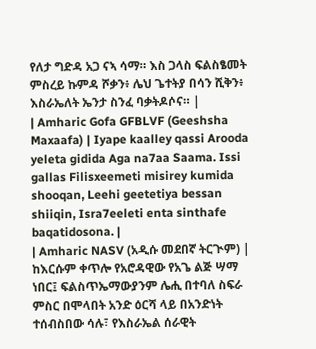የለታ ግድዳ አጋ ናኣ ሳማ። እስ ጋላስ ፍልስፄመት ምስረይ ኩምዳ ሾቃን፥ ሌህ ጌተትያ በሳን ሺቅን፥ እስራኤለት ኤንታ ስንፈ ባቃትዶሶና። |
| Amharic Gofa GFBLVF (Geeshsha Maxaafa) | Iyape kaalley qassi Arooda yeleta gidida Aga na7aa Saama. Issi gallas Filisxeemeti misirey kumida shooqan, Leehi geetetiya bessan shiiqin, Isra7eeleti enta sinthafe baqatidosona. |
| Amharic NASV (አዲሱ መደበኛ ትርጒም) | ከእርሱም ቀጥሎ የአሮዳዊው የአጌ ልጅ ሣማ ነበር፤ ፍልስጥኤማውያንም ሌሒ በተባለ ስፍራ ምስር በሞላበት አንድ ዕርሻ ላይ በአንድነት ተሰብስበው ሳሉ፣ የእስራኤል ሰራዊት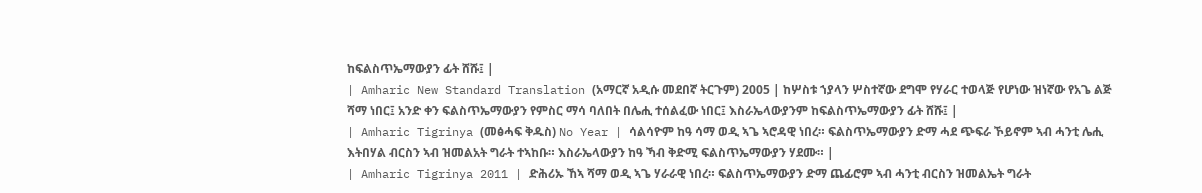ከፍልስጥኤማውያን ፊት ሸሹ፤ |
| Amharic New Standard Translation (አማርኛ አዲሱ መደበኛ ትርጉም) 2005 | ከሦስቱ ኀያላን ሦስተኛው ደግሞ የሃራር ተወላጅ የሆነው ዝነኛው የአጌ ልጅ ሻማ ነበር፤ አንድ ቀን ፍልስጥኤማውያን የምስር ማሳ ባለበት በሌሒ ተሰልፈው ነበር፤ እስራኤላውያንም ከፍልስጥኤማውያን ፊት ሸሹ፤ |
| Amharic Tigrinya (መፅሓፍ ቅዱስ) No Year | ሳልሳዮም ከዓ ሳማ ወዲ ኣጌ ኣሮዳዊ ነበረ። ፍልስጥኤማውያን ድማ ሓደ ጭፍራ ኾይኖም ኣብ ሓንቲ ሌሒ እትበሃል ብርስን ኣብ ዝመልአት ግራት ተኣከቡ። እስራኤላውያን ከዓ ኻብ ቅድሚ ፍልስጥኤማውያን ሃደሙ። |
| Amharic Tigrinya 2011 | ድሕሪኡ ኸኣ ሻማ ወዲ ኣጌ ሃራራዊ ነበረ። ፍልስጥኤማውያን ድማ ጨፊሮም ኣብ ሓንቲ ብርስን ዝመልኤት ግራት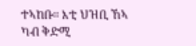ተኣከቡ። እቲ ህዝቢ ኸኣ ካብ ቅድሚ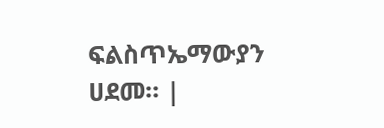ፍልስጥኤማውያን ሀደመ። |